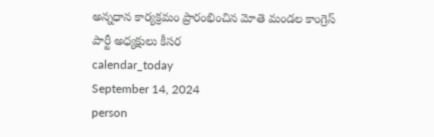అన్నధాన కార్యక్రమం ప్రారంభించిన మోతె మండల కాంగ్రెస్ పార్టీ అధ్యక్షులు కీసర
calendar_today
September 14, 2024
person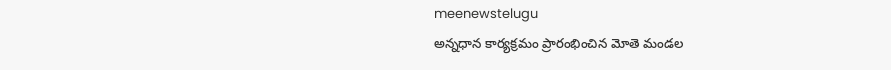meenewstelugu
అన్నధాన కార్యక్రమం ప్రారంభించిన మోతె మండల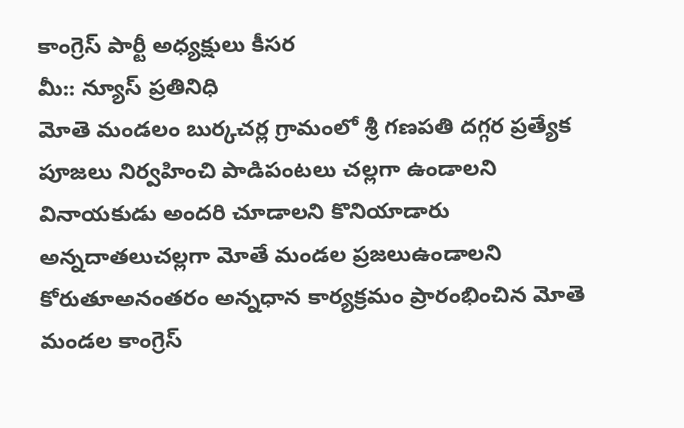కాంగ్రెస్ పార్టీ అధ్యక్షులు కీసర
మీ:: న్యూస్ ప్రతినిధి
మోతె మండలం బుర్కచర్ల గ్రామంలో శ్రీ గణపతి దగ్గర ప్రత్యేక పూజలు నిర్వహించి పాడిపంటలు చల్లగా ఉండాలని వినాయకుడు అందరి చూడాలని కొనియాడారు అన్నదాతలుచల్లగా మోతే మండల ప్రజలుఉండాలని కోరుతూఅనంతరం అన్నధాన కార్యక్రమం ప్రారంభించిన మోతె మండల కాంగ్రెస్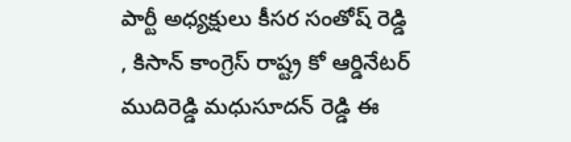పార్టీ అధ్యక్షులు కీసర సంతోష్ రెడ్డి , కిసాన్ కాంగ్రెస్ రాష్ట్ర కో ఆర్డినేటర్ ముదిరెడ్డి మధుసూదన్ రెడ్డి ఈ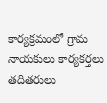కార్యక్రమంలో గ్రామ నాయకులు కార్యకర్తలు తదితరులు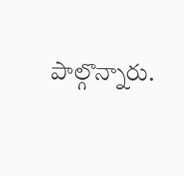పాల్గొన్నారు.